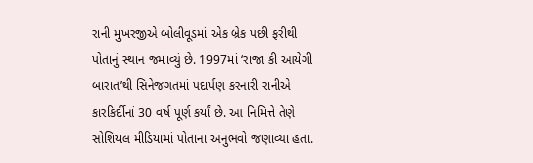રાની મુખરજીએ બોલીવૂડમાં એક બ્રેક પછી ફરીથી પોતાનું સ્થાન જમાવ્યું છે. 1997માં ‘રાજા કી આયેગી બારાત’થી સિનેજગતમાં પદાર્પણ કરનારી રાનીએ કારકિર્દીનાં 30 વર્ષ પૂર્ણ કર્યાં છે. આ નિમિત્તે તેણે સોશિયલ મીડિયામાં પોતાના અનુભવો જણાવ્યા હતા.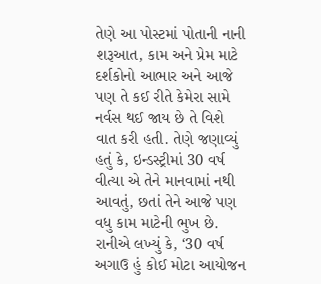તેણે આ પોસ્ટમાં પોતાની નાની શરૂઆત, કામ અને પ્રેમ માટે દર્શકોનો આભાર અને આજે પણ તે કઈ રીતે કેમેરા સામે નર્વસ થઈ જાય છે તે વિશે વાત કરી હતી. તેણે જણાવ્યું હતું કે, ઇન્ડસ્ટ્રીમાં 30 વર્ષ વીત્યા એ તેને માનવામાં નથી આવતું, છતાં તેને આજે પણ વધુ કામ માટેની ભુખ છે.
રાનીએ લખ્યું કે, ‘30 વર્ષ અગાઉ હું કોઈ મોટા આયોજન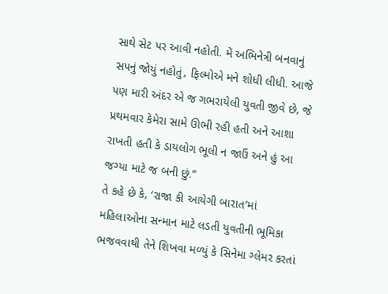સાથે સેટ પર આવી નહોતી. મેં અભિનેત્રી બનવાનું સપનું જોયું નહોતું, ફિલ્મોએ મને શોધી લીધી. આજે પણ મારી અંદર એ જ ગભરાયેલી યુવતી જીવે છે, જે પ્રથમવાર કેમેરા સામે ઊભી રહી હતી અને આશા રાખતી હતી કે ડાયલોગ ભૂલી ન જાઉં અને હું આ જગ્યા માટે જ બની છું.”
તે કહે છે કે, ‘રાજા કી આયેગી બારાત’માં મહિલાઓના સન્માન માટે લડતી યુવતીની ભૂમિકા ભજવવાથી તેને શિખવા મળ્યું કે સિનેમા ગ્લેમર કરતાં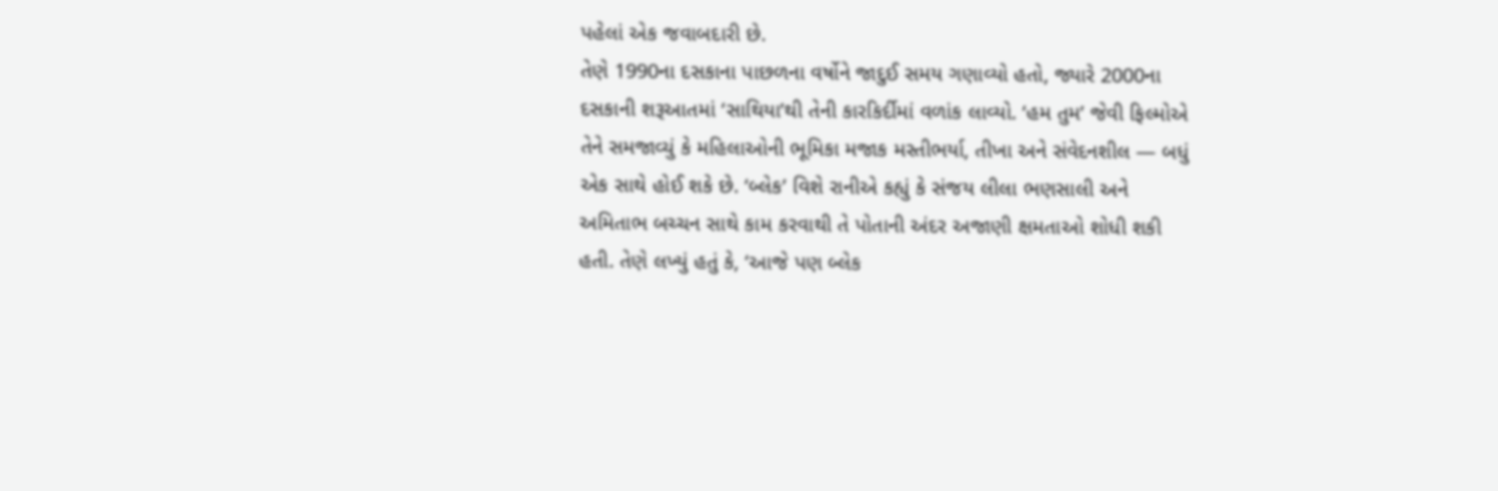પહેલાં એક જવાબદારી છે.
તેણે 1990ના દસકાના પાછળના વર્ષોને જાદુઈ સમય ગણાવ્યો હતો, જ્યારે 2000ના દસકાની શરૂઆતમાં ‘સાથિયા’થી તેની કારકિર્દીમાં વળાંક લાવ્યો. ‘હમ તુમ’ જેવી ફિલ્મોએ તેને સમજાવ્યું કે મહિલાઓની ભૂમિકા મજાક મસ્તીભર્યા, તીખા અને સંવેદનશીલ — બધું એક સાથે હોઈ શકે છે. ‘બ્લેક’ વિશે રાનીએ કહ્યું કે સંજય લીલા ભણસાલી અને અમિતાભ બચ્ચન સાથે કામ કરવાથી તે પોતાની અંદર અજાણી ક્ષમતાઓ શોધી શકી હતી. તેણે લખ્યું હતું કે, ‘આજે પણ બ્લેક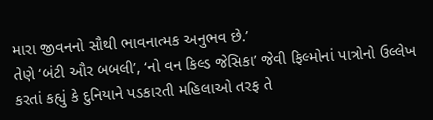મારા જીવનનો સૌથી ભાવનાત્મક અનુભવ છે.’
તેણે ‘બંટી ઔર બબલી’, ‘નો વન કિલ્ડ જેસિકા’ જેવી ફિલ્મોનાં પાત્રોનો ઉલ્લેખ કરતાં કહ્યું કે દુનિયાને પડકારતી મહિલાઓ તરફ તે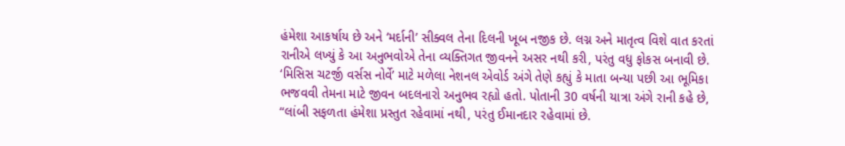હંમેશા આકર્ષાય છે અને ‘મર્દાની’ સીક્વલ તેના દિલની ખૂબ નજીક છે. લગ્ન અને માતૃત્વ વિશે વાત કરતાં રાનીએ લખ્યું કે આ અનુભવોએ તેના વ્યક્તિગત જીવનને અસર નથી કરી, પરંતુ વધુ ફોકસ બનાવી છે. ‘મિસિસ ચટર્જી વર્સસ નોર્વે’ માટે મળેલા નેશનલ એવોર્ડ અંગે તેણે કહ્યું કે માતા બન્યા પછી આ ભૂમિકા ભજવવી તેમના માટે જીવન બદલનારો અનુભવ રહ્યો હતો. પોતાની 30 વર્ષની યાત્રા અંગે રાની કહે છે, “લાંબી સફળતા હંમેશા પ્રસ્તુત રહેવામાં નથી, પરંતુ ઈમાનદાર રહેવામાં છે.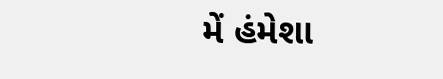મેં હંમેશા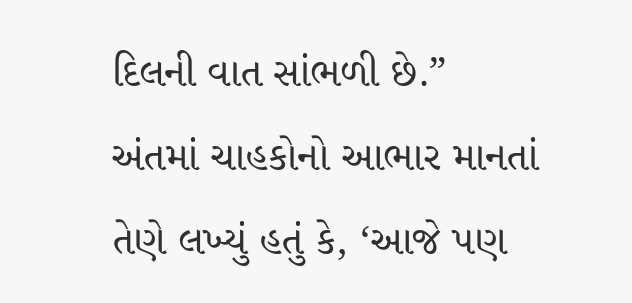દિલની વાત સાંભળી છે.” અંતમાં ચાહકોનો આભાર માનતાં તેણે લખ્યું હતું કે, ‘આજે પણ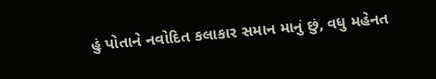હું પોતાને નવોદિત કલાકાર સમાન માનું છું, વધુ મહેનત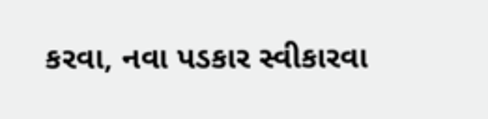કરવા, નવા પડકાર સ્વીકારવા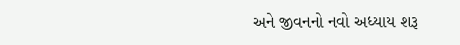અને જીવનનો નવો અધ્યાય શરૂ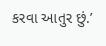કરવા આતુર છું.’